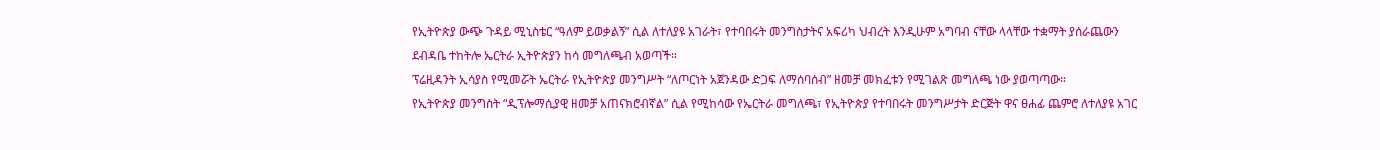የኢትዮጵያ ውጭ ጉዳይ ሚኒስቴር “ዓለም ይወቃልኝ” ሲል ለተለያዩ አገራት፣ የተባበሩት መንግስታትና አፍሪካ ህብረት እንዲሁም አግባብ ናቸው ላላቸው ተቋማት ያሰራጨውን ደብዳቤ ተከትሎ ኤርትራ ኢትዮጵያን ከሳ መግለጫብ አወጣች።
ፕሬዚዳንት ኢሳያስ የሚመሯት ኤርትራ የኢትዮጵያ መንግሥት “ለጦርነት አጀንዳው ድጋፍ ለማሰባሰብ” ዘመቻ መክፈቱን የሚገልጽ መግለጫ ነው ያወጣጣው።
የኢትዮጵያ መንግስት “ዲፕሎማሲያዊ ዘመቻ አጠናክሮብኛል” ሲል የሚከሳው የኤርትራ መግለጫ፣ የኢትዮጵያ የተባበሩት መንግሥታት ድርጅት ዋና ፀሐፊ ጨምሮ ለተለያዩ አገር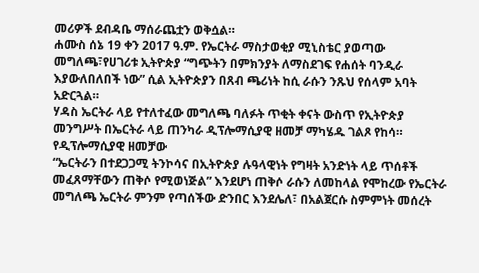መሪዎች ደብዳቤ ማሰራጨቷን ወቅሷል።
ሐሙስ ሰኔ 19 ቀን 2017 ዓ.ም. የኤርትራ ማስታወቂያ ሚኒስቴር ያወጣው መግለጫ፣የሀገሪቱ ኢትዮጵያ “ግጭትን በምክንያት ለማስደገፍ የሐሰት ባንዲራ እያውለበለበች ነው” ሲል ኢትዮጵያን በጸብ ጫሪነት ከሲ ራሱን ንጹህ የሰላም አባት አድርጓል።
ሃዳስ ኤርትራ ላይ የተለተፈው መግለጫ ባለፉት ጥቂት ቀናት ውስጥ የኢትዮጵያ መንግሥት በኤርትራ ላይ ጠንካራ ዲፕሎማሲያዊ ዘመቻ ማካሄዱ ገልጾ የከሳ። የዲፕሎማሲያዊ ዘመቻው
“ኤርትራን በተደጋጋሚ ትንኮሳና በኢትዮጵያ ሉዓላዊነት የግዛት አንድነት ላይ ጥሰቶች መፈጸማቸውን ጠቅሶ የሚወነጅል” እንደሆነ ጠቅሶ ራሱን ለመከላል የሞከረው የኤርትራ መግለጫ ኤርትራ ምንም የጣሰችው ድንበር እንደሌለ፣ በአልጀርሱ ስምምነት መሰረት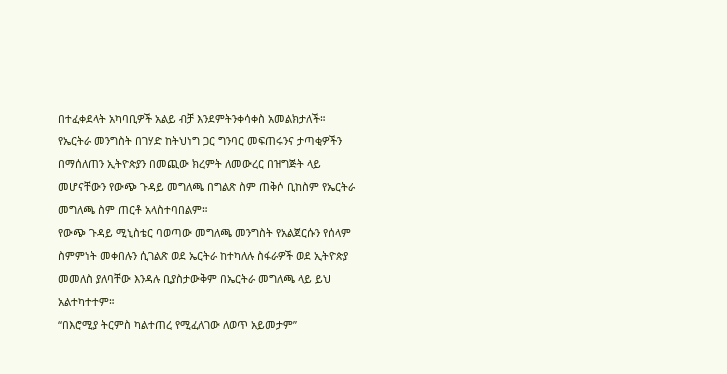በተፈቀደላት አካባቢዎች አልይ ብቻ እንደምትንቀሳቀስ አመልክታለች።
የኤርትራ መንግስት በገሃድ ከትህነግ ጋር ግንባር መፍጠሩንና ታጣቂዎችን በማሰለጠን ኢትዮጵያን በመጪው ክረምት ለመውረር በዝግጅት ላይ መሆናቸውን የውጭ ጉዳይ መግለጫ በግልጽ ስም ጠቅሶ ቢከስም የኤርትራ መግለጫ ስም ጠርቶ አላስተባበልም።
የውጭ ጉዳይ ሚኒስቴር ባወጣው መግለጫ መንግስት የአልጀርሱን የሰላም ስምምነት መቀበሉን ሲገልጽ ወደ ኤርትራ ከተካለሉ ስፋራዎች ወደ ኢትዮጵያ መመለስ ያለባቸው እንዳሉ ቢያስታውቅም በኤርትራ መግለጫ ላይ ይህ አልተካተተም።
“በእሮሚያ ትርምስ ካልተጠረ የሚፈለገው ለወጥ አይመታም”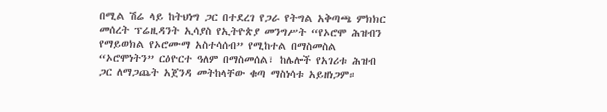በሚል ሽሬ ላይ ከትህነግ ጋር በተደረገ የጋራ የትግል አቅጣጫ ምክክር መሰረት ፕሬዚዳንት ኢሳያስ የኢትዮጵያ መንግሥት “የኦሮሞ ሕዝብን የማይወክል የኦሮሙማ አስተሳሰብ” የሚከተል በማስመስል “ኦሮሞነትን” ርዕዮርተ ዓለም በማስመሰል፣ ከሌሎች የአገሪቱ ሕዝብ ጋር ለማጋጨት አጀንዳ መትከላቸው ቁጣ ማስነሳቱ አይዘነጋም።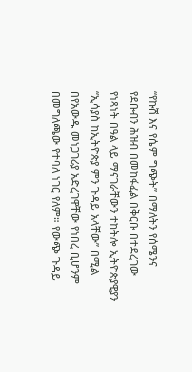“የኩሽ እና የሴም ግጭት” በማለትን የሰሜንና የደቡብን ሕዝብ በመከፋፈል በቅርቡ በተደረገው የነጻነት በዓል ላይ ማናገራቸውን ተከትሎ ኢትዮጵያዊያን “ኢሳያስ ከኢትዮጵያ ምን ጉዳይ አላቸው” በሚል በየአውዱ መነጋገሪያ አድረገዋቸው የነበረ ቢሆንም በመግለጫው የተባለ ነገር የለም። የውጭ ጉዳይ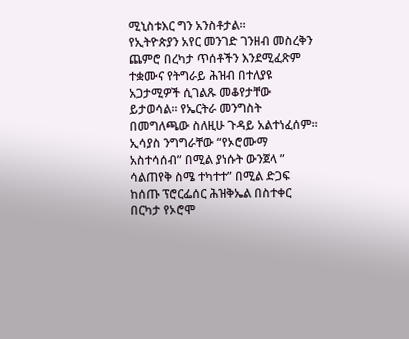ሚኒስቱእር ግን አንስቶታል።
የኢትዮጵያን አየር መንገድ ገንዘብ መስረቅን ጨምሮ በረካታ ጥሰቶችን እንደሚፈጽም ተቋሙና የትግራይ ሕዝብ በተለያዩ አጋታሚዎች ሲገልጹ መቆየታቸው ይታወሳል። የኤርትራ መንግስት በመግለጫው ስለዚሁ ጉዳይ አልተነፈሰም።
ኢሳያስ ንግግራቸው “የኦሮሙማ አስተሳሰብ” በሚል ያነሱት ውንጀላ ” ሳልጠየቅ ስሜ ተካተተ” በሚል ድጋፍ ከሰጡ ፕሮርፌሰር ሕዝቅኤል በስተቀር በርካታ የኦሮሞ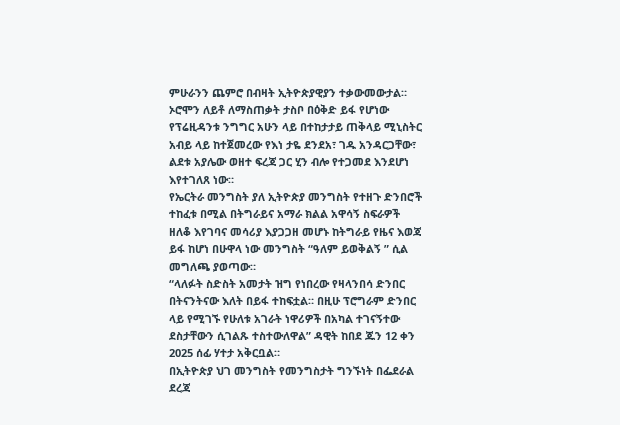ምሁራንን ጨምሮ በብዛት ኢትዮጵያዊያን ተቃውመውታል። ኦሮሞን ለይቶ ለማስጠቃት ታስቦ በዕቅድ ይፋ የሆነው የፕሬዚዳንቱ ንግግር አሁን ላይ በተከታታይ ጠቅላይ ሚኒስትር አብይ ላይ ከተጀመረው የእነ ታዬ ደንደአ፣ ገዱ አንዳርጋቸው፣ ልደቱ አያሌው ወዘተ ፍረጃ ጋር ሂን ብሎ የተጋመደ እንደሆነ እየተገለጸ ነው።
የኤርትራ መንግስት ያለ ኢትዮጵያ መንግስት የተዘጉ ድንበሮች ተከፈቱ በሚል በትግራይና አማራ ክልል አዋሳኝ ስፍራዎች ዘለቆ እየገባና መሳሪያ እያጋጋዘ መሆኑ ከትግራይ የዜና እወጃ ይፋ ከሆነ በሁዋላ ነው መንግስት “ዓለም ይወቅልኝ ” ሲል መግለጫ ያወጣው።
“ላለፉት ስድስት አመታት ዝግ የነበረው የዛላንበሳ ድንበር በትናንትናው እለት በይፋ ተከፍቷል። በዚሁ ፕሮግራም ድንበር ላይ የሚገኙ የሁለቱ አገራት ነዋሪዎች በአካል ተገናኝተው ደስታቸውን ሲገልጹ ተስተውለዋል” ዳዊት ከበደ ጁን 12 ቀን 2025 ሰፊ ሃተታ አቅርቧል።
በኢትዮጵያ ህገ መንግስት የመንግስታት ግንኙነት በፌደራል ደረጃ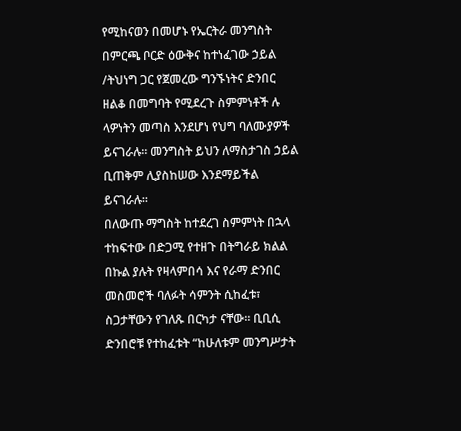የሚከናወን በመሆኑ የኤርትራ መንግስት በምርጫ ቦርድ ዕውቅና ከተነፈገው ኃይል /ትህነግ ጋር የጀመረው ግንኙነትና ድንበር ዘልቆ በመግባት የሚደረጉ ስምምነቶች ሉ ላዎነትን መጣስ እንደሆነ የህግ ባለሙያዎች ይናገራሉ። መንግስት ይህን ለማስታገስ ኃይል ቢጠቅም ሊያስከሠው እንደማይችል ይናገራሉ።
በለውጡ ማግስት ከተደረገ ስምምነት በኋላ ተከፍተው በድጋሚ የተዘጉ በትግራይ ክልል በኩል ያሉት የዛላምበሳ እና የራማ ድንበር መስመሮች ባለፉት ሳምንት ሲከፈቱ፣ ስጋታቸውን የገለጹ በርካታ ናቸው። ቢቢሲ ድንበሮቹ የተከፈቱት “ከሁለቱም መንግሥታት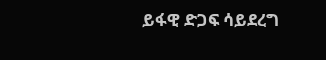ይፋዊ ድጋፍ ሳይደረግ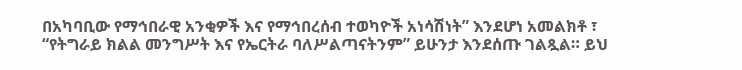በአካባቢው የማኅበራዊ አንቂዎች እና የማኅበረሰብ ተወካዮች አነሳሽነት” እንደሆነ አመልክቶ ፣ “የትግራይ ክልል መንግሥት እና የኤርትራ ባለሥልጣናትንም” ይሁንታ እንደሰጡ ገልጿል። ይህ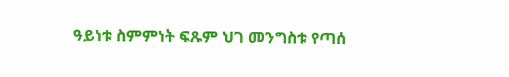ዓይነቱ ስምምነት ፍጹም ህገ መንግስቱ የጣሰ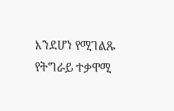እንደሆነ የሚገልጹ የትግራይ ተቃዋሚ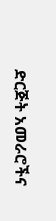ድርጅት አመራሮችና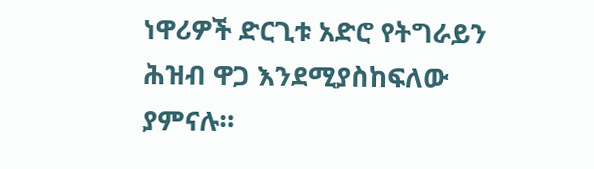ነዋሪዎች ድርጊቱ አድሮ የትግራይን ሕዝብ ዋጋ እንደሚያስከፍለው ያምናሉ።